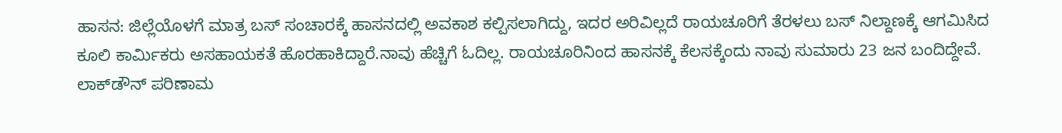ಹಾಸನ: ಜಿಲ್ಲೆಯೊಳಗೆ ಮಾತ್ರ ಬಸ್ ಸಂಚಾರಕ್ಕೆ ಹಾಸನದಲ್ಲಿ ಅವಕಾಶ ಕಲ್ಪಿಸಲಾಗಿದ್ದು, ಇದರ ಅರಿವಿಲ್ಲದೆ ರಾಯಚೂರಿಗೆ ತೆರಳಲು ಬಸ್ ನಿಲ್ದಾಣಕ್ಕೆ ಆಗಮಿಸಿದ ಕೂಲಿ ಕಾರ್ಮಿಕರು ಅಸಹಾಯಕತೆ ಹೊರಹಾಕಿದ್ದಾರೆ.ನಾವು ಹೆಚ್ಚಿಗೆ ಓದಿಲ್ಲ. ರಾಯಚೂರಿನಿಂದ ಹಾಸನಕ್ಕೆ ಕೆಲಸಕ್ಕೆಂದು ನಾವು ಸುಮಾರು 23 ಜನ ಬಂದಿದ್ದೇವೆ. ಲಾಕ್‍ಡೌನ್ ಪರಿಣಾಮ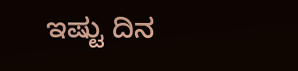ಇಷ್ಟು ದಿನ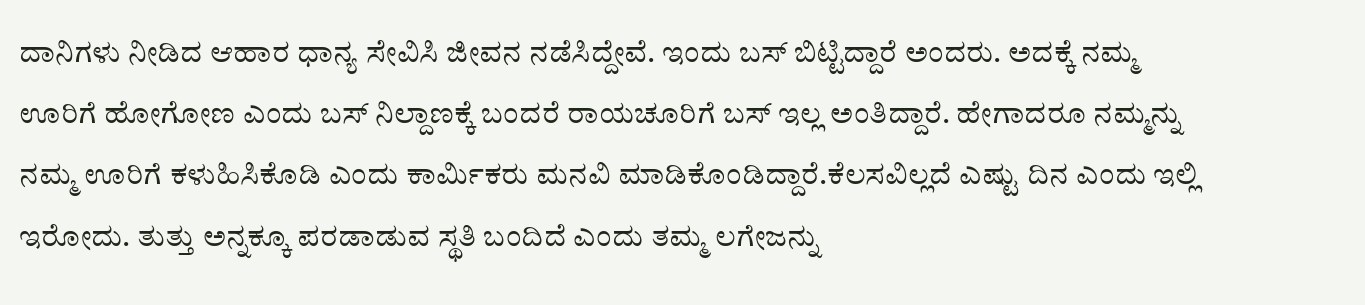ದಾನಿಗಳು ನೀಡಿದ ಆಹಾರ ಧಾನ್ಯ ಸೇವಿಸಿ ಜೀವನ ನಡೆಸಿದ್ದೇವೆ. ಇಂದು ಬಸ್ ಬಿಟ್ಟಿದ್ದಾರೆ ಅಂದರು. ಅದಕ್ಕೆ ನಮ್ಮ ಊರಿಗೆ ಹೋಗೋಣ ಎಂದು ಬಸ್ ನಿಲ್ದಾಣಕ್ಕೆ ಬಂದರೆ ರಾಯಚೂರಿಗೆ ಬಸ್ ಇಲ್ಲ ಅಂತಿದ್ದಾರೆ. ಹೇಗಾದರೂ ನಮ್ಮನ್ನು ನಮ್ಮ ಊರಿಗೆ ಕಳುಹಿಸಿಕೊಡಿ ಎಂದು ಕಾರ್ಮಿಕರು ಮನವಿ ಮಾಡಿಕೊಂಡಿದ್ದಾರೆ.ಕೆಲಸವಿಲ್ಲದೆ ಎಷ್ಟು ದಿನ ಎಂದು ಇಲ್ಲಿ ಇರೋದು. ತುತ್ತು ಅನ್ನಕ್ಕೂ ಪರಡಾಡುವ ಸ್ಥತಿ ಬಂದಿದೆ ಎಂದು ತಮ್ಮ ಲಗೇಜನ್ನು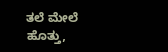ತಲೆ ಮೇಲೆ ಹೊತ್ತು,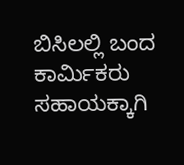ಬಿಸಿಲಲ್ಲಿ ಬಂದ ಕಾರ್ಮಿಕರು ಸಹಾಯಕ್ಕಾಗಿ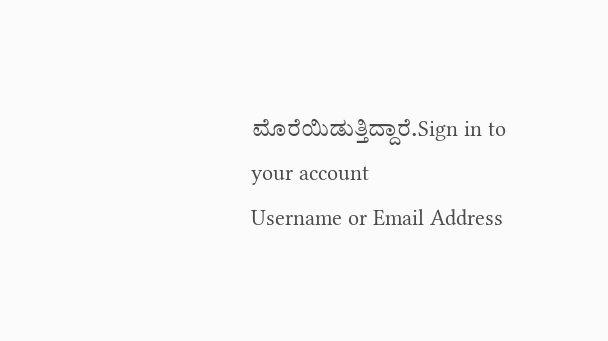ಮೊರೆಯಿಡುತ್ತಿದ್ದಾರೆ.Sign in to your account
Username or Email Address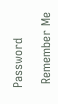Password

 Remember Me